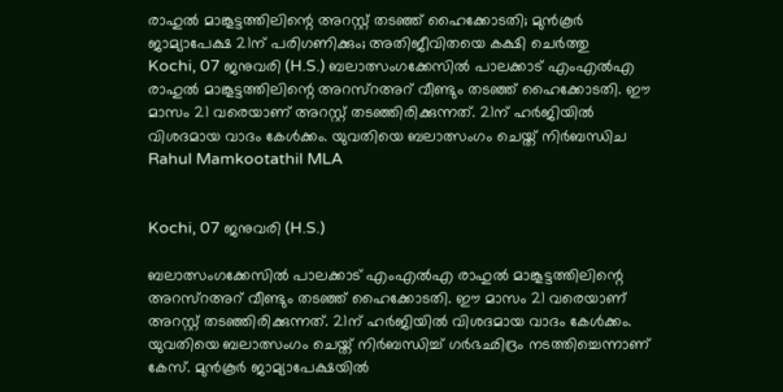രാഹുല്‍ മാങ്കൂട്ടത്തിലിന്റെ അറസ്റ്റ് തടഞ്ഞ് ഹൈക്കോടതി; മുന്‍കൂര്‍ ജാമ്യാപേക്ഷ 21ന് പരിഗണിക്കും; അതിജീവിതയെ കക്ഷി ചെര്‍ത്തു
Kochi, 07 ജനുവരി (H.S.) ബലാത്സംഗക്കേസില്‍ പാലക്കാട് എംഎല്‍എ രാഹുല്‍ മാങ്കൂട്ടത്തിലിന്റെ അറസ്‌റഅറ് വീണ്ടും തടഞ്ഞ് ഹൈക്കോടതി. ഈ മാസം 21 വരെയാണ് അറസ്റ്റ് തടഞ്ഞിരിക്കുന്നത്. 21ന് ഹര്‍ജിയില്‍ വിശദമായ വാദം കേള്‍ക്കം. യുവതിയെ ബലാത്സംഗം ചെയ്ത് നിര്‍ബന്ധിച
Rahul Mamkootathil MLA


Kochi, 07 ജനുവരി (H.S.)

ബലാത്സംഗക്കേസില്‍ പാലക്കാട് എംഎല്‍എ രാഹുല്‍ മാങ്കൂട്ടത്തിലിന്റെ അറസ്‌റഅറ് വീണ്ടും തടഞ്ഞ് ഹൈക്കോടതി. ഈ മാസം 21 വരെയാണ് അറസ്റ്റ് തടഞ്ഞിരിക്കുന്നത്. 21ന് ഹര്‍ജിയില്‍ വിശദമായ വാദം കേള്‍ക്കം. യുവതിയെ ബലാത്സംഗം ചെയ്ത് നിര്‍ബന്ധിച്ച് ഗര്‍ഭഛിദ്രം നടത്തിച്ചെന്നാണ് കേസ്. മുന്‍കൂര്‍ ജാമ്യാപേക്ഷയില്‍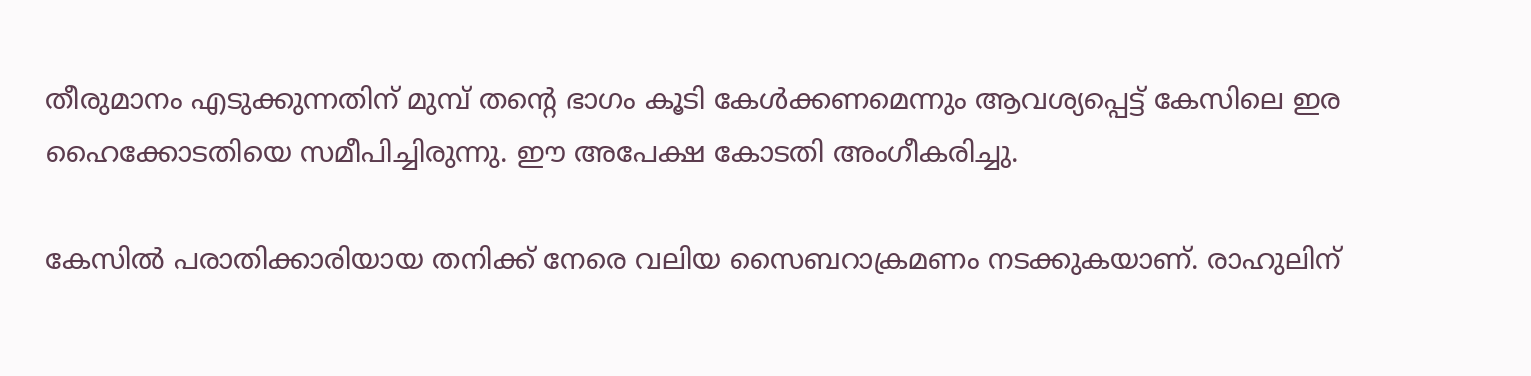തീരുമാനം എടുക്കുന്നതിന് മുമ്പ് തന്റെ ഭാഗം കൂടി കേള്‍ക്കണമെന്നും ആവശ്യപ്പെട്ട് കേസിലെ ഇര ഹൈക്കോടതിയെ സമീപിച്ചിരുന്നു. ഈ അപേക്ഷ കോടതി അംഗീകരിച്ചു.

കേസില്‍ പരാതിക്കാരിയായ തനിക്ക് നേരെ വലിയ സൈബറാക്രമണം നടക്കുകയാണ്. രാഹുലിന്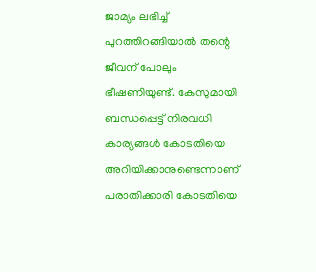ജാമ്യം ലഭിച്ച് പുറത്തിറങ്ങിയാല്‍ തന്റെ ജീവന് പോലും ഭീഷണിയുണ്ട്. കേസുമായി ബന്ധപ്പെട്ട് നിരവധി കാര്യങ്ങള്‍ കോടതിയെ അറിയിക്കാനുണ്ടെന്നാണ് പരാതിക്കാരി കോടതിയെ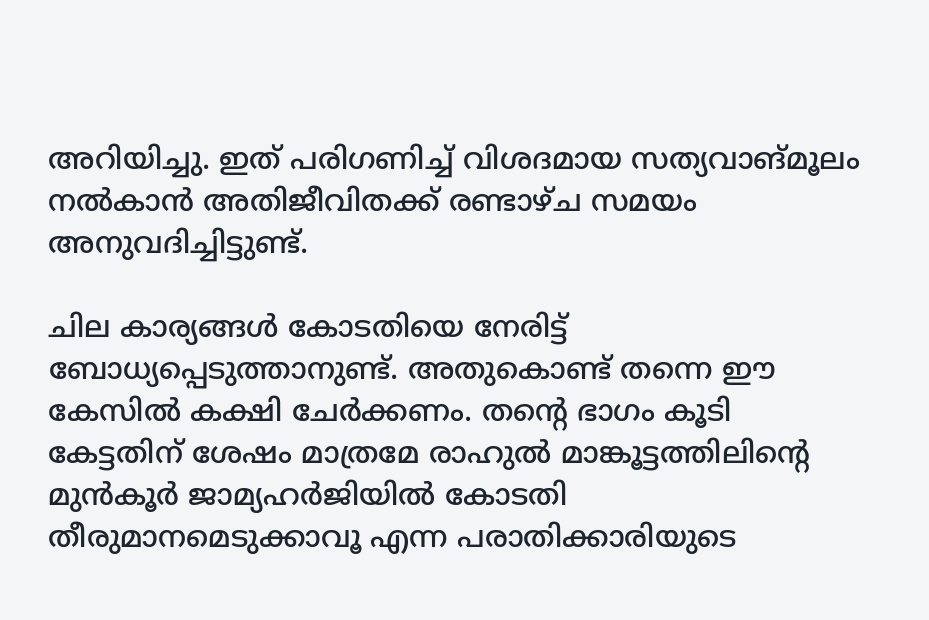അറിയിച്ചു. ഇത് പരിഗണിച്ച് വിശദമായ സത്യവാങ്മൂലം നല്‍കാന്‍ അതിജീവിതക്ക് രണ്ടാഴ്ച സമയം അനുവദിച്ചിട്ടുണ്ട്.

ചില കാര്യങ്ങള്‍ കോടതിയെ നേരിട്ട് ബോധ്യപ്പെടുത്താനുണ്ട്. അതുകൊണ്ട് തന്നെ ഈ കേസില്‍ കക്ഷി ചേര്‍ക്കണം. തന്റെ ഭാഗം കൂടി കേട്ടതിന് ശേഷം മാത്രമേ രാഹുല്‍ മാങ്കൂട്ടത്തിലിന്റെ മുന്‍കൂര്‍ ജാമ്യഹര്‍ജിയില്‍ കോടതി തീരുമാനമെടുക്കാവൂ എന്ന പരാതിക്കാരിയുടെ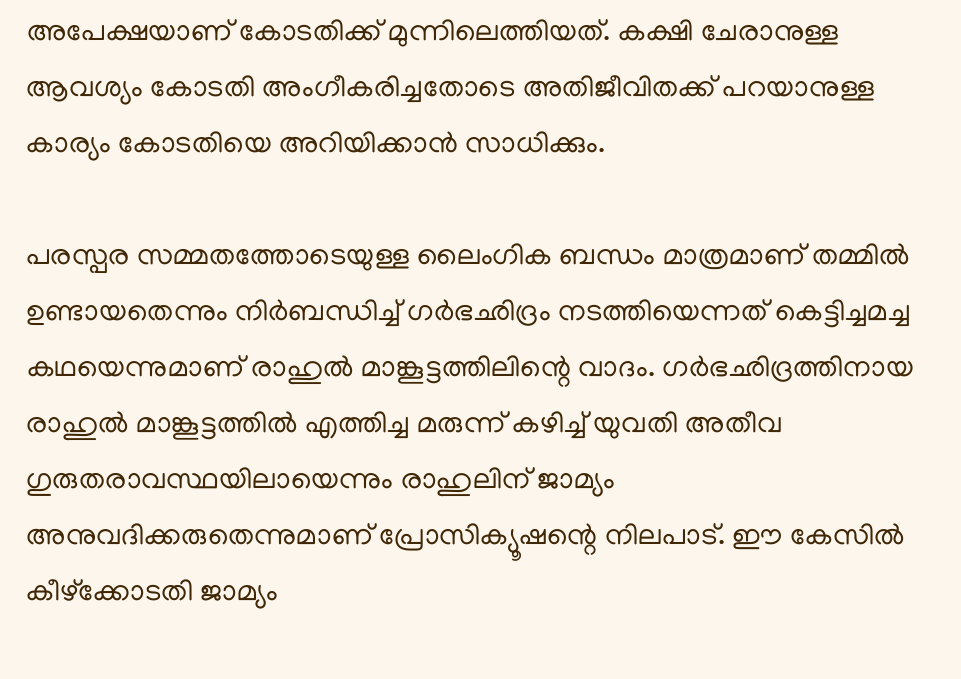അപേക്ഷയാണ് കോടതിക്ക് മുന്നിലെത്തിയത്. കക്ഷി ചേരാനുള്ള ആവശ്യം കോടതി അംഗീകരിച്ചതോടെ അതിജീവിതക്ക് പറയാനുള്ള കാര്യം കോടതിയെ അറിയിക്കാന്‍ സാധിക്കും.

പരസ്പര സമ്മതത്തോടെയുള്ള ലൈംഗിക ബന്ധം മാത്രമാണ് തമ്മില്‍ ഉണ്ടായതെന്നും നിര്‍ബന്ധിച്ച് ഗര്‍ഭഛിദ്രം നടത്തിയെന്നത് കെട്ടിച്ചമച്ച കഥയെന്നുമാണ് രാഹുല്‍ മാങ്കൂട്ടത്തിലിന്റെ വാദം. ഗര്‍ഭഛിദ്രത്തിനായ രാഹുല്‍ മാങ്കൂട്ടത്തില്‍ എത്തിച്ച മരുന്ന് കഴിച്ച് യുവതി അതീവ ഗുരുതരാവസ്ഥയിലായെന്നും രാഹുലിന് ജാമ്യം അനുവദിക്കരുതെന്നുമാണ് പ്രോസിക്യൂഷന്റെ നിലപാട്. ഈ കേസില്‍ കീഴ്ക്കോടതി ജാമ്യം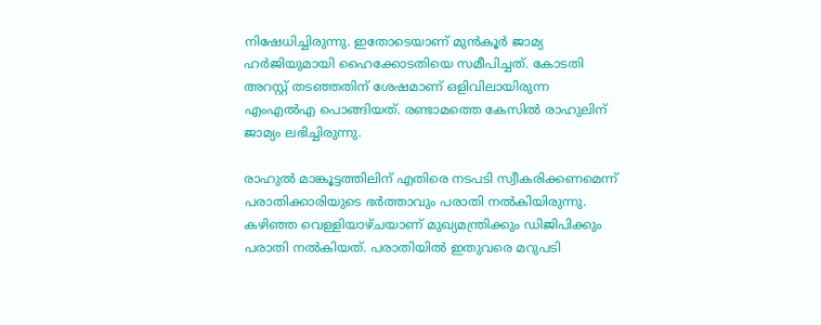നിഷേധിച്ചിരുന്നു. ഇതോടെയാണ് മുന്‍കൂര്‍ ജാമ്യ ഹര്‍ജിയുമായി ഹൈക്കോടതിയെ സമീപിച്ചത്. കോടതി അറസ്റ്റ് തടഞ്ഞതിന് ശേഷമാണ് ഒളിവിലായിരുന്ന എംഎല്‍എ പൊങ്ങിയത്. രണ്ടാമത്തെ കേസില്‍ രാഹുലിന് ജാമ്യം ലഭിച്ചിരുന്നു.

രാഹുല്‍ മാങ്കൂട്ടത്തിലിന് എതിരെ നടപടി സ്വീകരിക്കണമെന്ന് പരാതിക്കാരിയുടെ ഭര്‍ത്താവും പരാതി നല്‍കിയിരുന്നു. കഴിഞ്ഞ വെള്ളിയാഴ്ചയാണ് മുഖ്യമന്ത്രിക്കും ഡിജിപിക്കും പരാതി നല്‍കിയത്. പരാതിയില്‍ ഇതുവരെ മറുപടി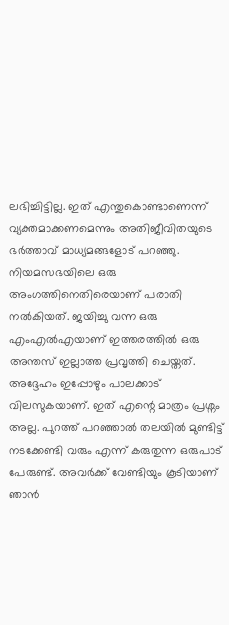ലഭിച്ചിട്ടില്ല. ഇത് എന്തുകൊണ്ടാണെന്ന് വ്യക്തമാക്കണമെന്നും അതിജീവിതയുടെ ഭര്‍ത്താവ് മാധ്യമങ്ങളോട് പറഞ്ഞു. നിയമസഭയിലെ ഒരു അംഗത്തിനെതിരെയാണ് പരാതി നല്‍കിയത്. ജയിച്ചു വന്ന ഒരു എംഎല്‍എയാണ് ഇത്തരത്തില്‍ ഒരു അന്തസ് ഇല്ലാത്ത പ്രവൃത്തി ചെയ്തത്. അദ്ദേഹം ഇപ്പോഴും പാലക്കാട് വിലസുകയാണ്. ഇത് എന്റെ മാത്രം പ്രശ്നം അല്ല. പുറത്ത് പറഞ്ഞാല്‍ തലയില്‍ മുണ്ടിട്ട് നടക്കേണ്ടി വരും എന്ന് കരുതുന്ന ഒരുപാട് പേരുണ്ട്. അവര്‍ക്ക് വേണ്ടിയും കൂടിയാണ് ഞാന്‍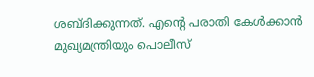ശബ്ദിക്കുന്നത്. എന്റെ പരാതി കേള്‍ക്കാന്‍ മുഖ്യമന്ത്രിയും പൊലീസ്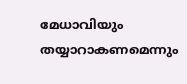മേധാവിയും തയ്യാറാകണമെന്നും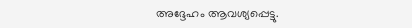അദ്ദേഹം ആവശ്യപ്പെട്ടു.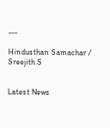---

Hindusthan Samachar / Sreejith S


Latest News